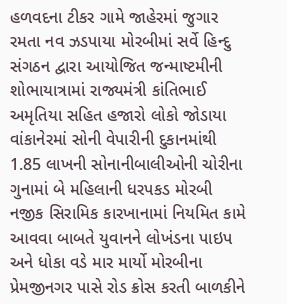હળવદના ટીકર ગામે જાહેરમાં જુગાર રમતા નવ ઝડપાયા મોરબીમાં સર્વે હિન્દુ સંગઠન દ્વારા આયોજિત જન્માષ્ટમીની શોભાયાત્રામાં રાજ્યમંત્રી કાંતિભાઈ અમૃતિયા સહિત હજારો લોકો જોડાયા વાંકાનેરમાં સોની વેપારીની દુકાનમાંથી 1.85 લાખની સોનાનીબાલીઓની ચોરીના ગુનામાં બે મહિલાની ધરપકડ મોરબી નજીક સિરામિક કારખાનામાં નિયમિત કામે આવવા બાબતે યુવાનને લોખંડના પાઇપ અને ધોકા વડે માર માર્યો મોરબીના પ્રેમજીનગર પાસે રોડ ક્રોસ કરતી બાળકીને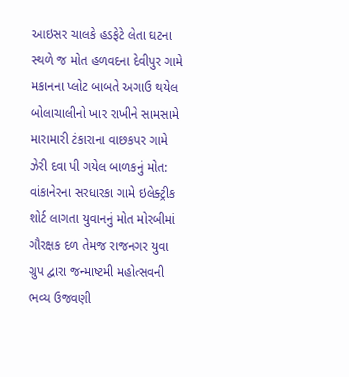આઇસર ચાલકે હડફેટે લેતા ઘટના સ્થળે જ મોત હળવદના દેવીપુર ગામે મકાનના પ્લોટ બાબતે અગાઉ થયેલ બોલાચાલીનો ખાર રાખીને સામસામે મારામારી ટંકારાના વાછકપર ગામે ઝેરી દવા પી ગયેલ બાળકનું મોત: વાંકાનેરના સરધારકા ગામે ઇલેક્ટ્રીક શોર્ટ લાગતા યુવાનનું મોત મોરબીમાં ગૌરક્ષક દળ તેમજ રાજનગર યુવા ગ્રુપ દ્વારા જન્માષ્ટમી મહોત્સવની ભવ્ય ઉજવણી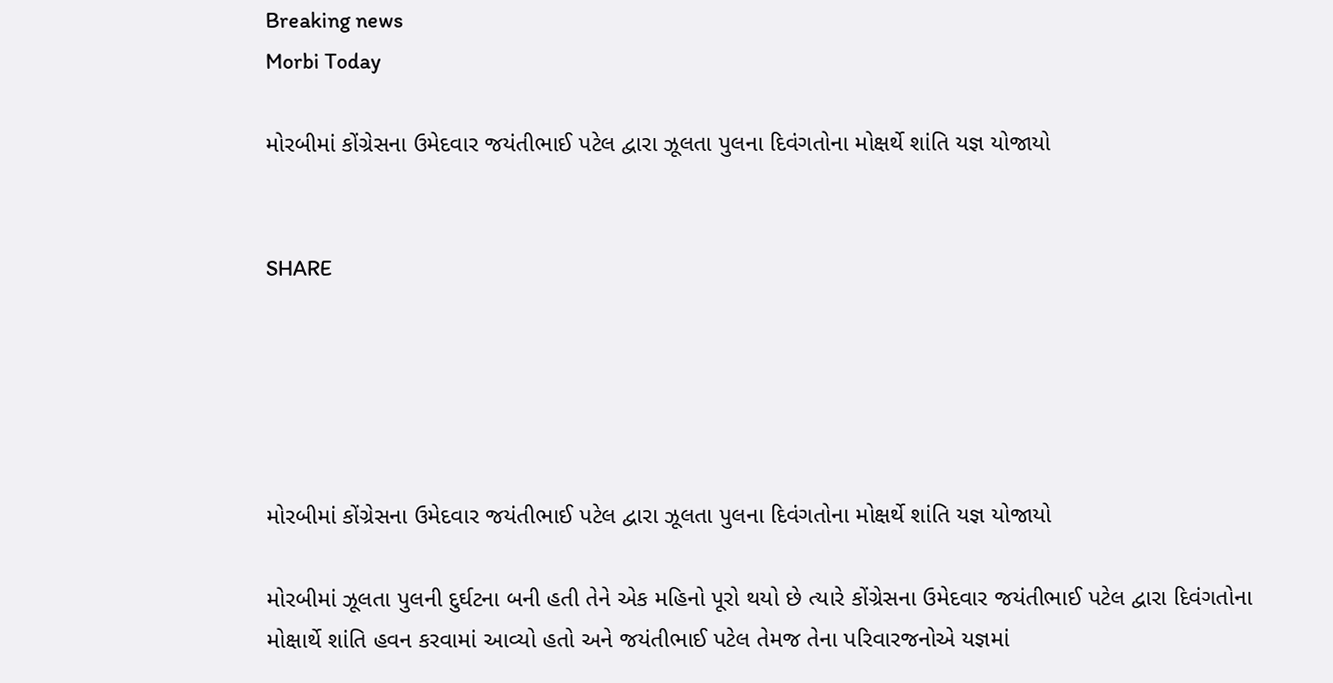Breaking news
Morbi Today

મોરબીમાં કોંગ્રેસના ઉમેદવાર જયંતીભાઈ પટેલ દ્વારા ઝૂલતા પુલના દિવંગતોના મોક્ષર્થે શાંતિ યજ્ઞ યોજાયો


SHARE





મોરબીમાં કોંગ્રેસના ઉમેદવાર જયંતીભાઈ પટેલ દ્વારા ઝૂલતા પુલના દિવંગતોના મોક્ષર્થે શાંતિ યજ્ઞ યોજાયો

મોરબીમાં ઝૂલતા પુલની દુર્ઘટના બની હતી તેને એક મહિનો પૂરો થયો છે ત્યારે કોંગ્રેસના ઉમેદવાર જયંતીભાઈ પટેલ દ્વારા દિવંગતોના મોક્ષાર્થે શાંતિ હવન કરવામાં આવ્યો હતો અને જયંતીભાઈ પટેલ તેમજ તેના પરિવારજનોએ યજ્ઞમાં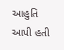આહુતિ આપી હતી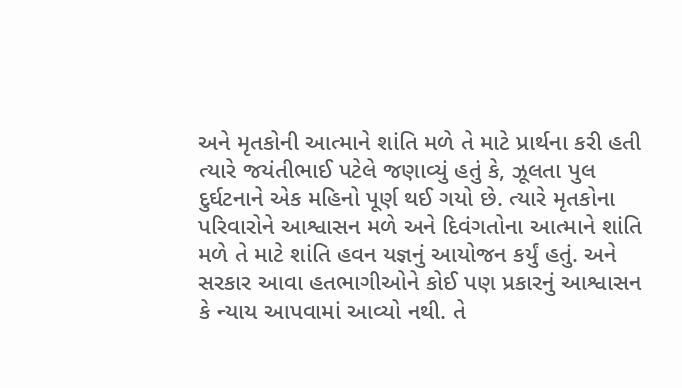અને મૃતકોની આત્માને શાંતિ મળે તે માટે પ્રાર્થના કરી હતી ત્યારે જયંતીભાઈ પટેલે જણાવ્યું હતું કે, ઝૂલતા પુલ દુર્ઘટનાને એક મહિનો પૂર્ણ થઈ ગયો છે. ત્યારે મૃતકોના પરિવારોને આશ્વાસન મળે અને દિવંગતોના આત્માને શાંતિ મળે તે માટે શાંતિ હવન યજ્ઞનું આયોજન કર્યું હતું. અને સરકાર આવા હતભાગીઓને કોઈ પણ પ્રકારનું આશ્વાસન કે ન્યાય આપવામાં આવ્યો નથી. તે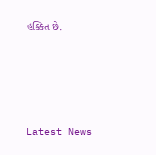હક્કિત છે.




Latest News